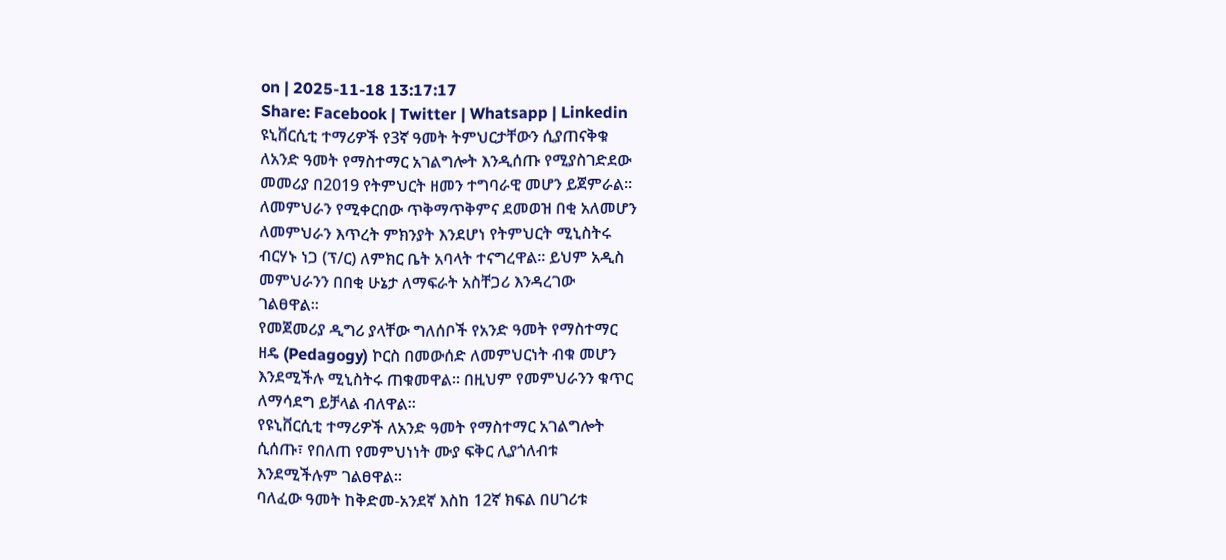on | 2025-11-18 13:17:17
Share: Facebook | Twitter | Whatsapp | Linkedin
ዩኒቨርሲቲ ተማሪዎች የ3ኛ ዓመት ትምህርታቸውን ሲያጠናቅቁ
ለአንድ ዓመት የማስተማር አገልግሎት እንዲሰጡ የሚያስገድደው
መመሪያ በ2019 የትምህርት ዘመን ተግባራዊ መሆን ይጀምራል።
ለመምህራን የሚቀርበው ጥቅማጥቅምና ደመወዝ በቂ አለመሆን
ለመምህራን እጥረት ምክንያት እንደሆነ የትምህርት ሚኒስትሩ
ብርሃኑ ነጋ (ፕ/ር) ለምክር ቤት አባላት ተናግረዋል። ይህም አዲስ
መምህራንን በበቂ ሁኔታ ለማፍራት አስቸጋሪ እንዳረገው
ገልፀዋል።
የመጀመሪያ ዲግሪ ያላቸው ግለሰቦች የአንድ ዓመት የማስተማር
ዘዴ (Pedagogy) ኮርስ በመውሰድ ለመምህርነት ብቁ መሆን
እንደሚችሉ ሚኒስትሩ ጠቁመዋል። በዚህም የመምህራንን ቁጥር
ለማሳደግ ይቻላል ብለዋል።
የዩኒቨርሲቲ ተማሪዎች ለአንድ ዓመት የማስተማር አገልግሎት
ሲሰጡ፣ የበለጠ የመምህነነት ሙያ ፍቅር ሊያጎለብቱ
እንደሚችሉም ገልፀዋል።
ባለፈው ዓመት ከቅድመ-አንደኛ እስከ 12ኛ ክፍል በሀገሪቱ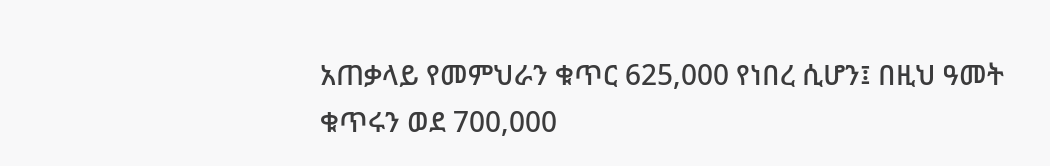አጠቃላይ የመምህራን ቁጥር 625,000 የነበረ ሲሆን፤ በዚህ ዓመት
ቁጥሩን ወደ 700,000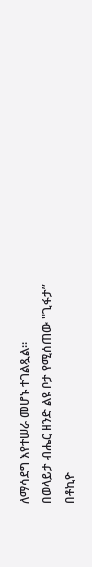ለማሳደግ እየተሠራ መሆኑ ተገልጿል።
በወላይታ ብሔር ዘንድ ልዩ ቦታ የሚሰጠው "ጊፋታ”
በቶኪዮ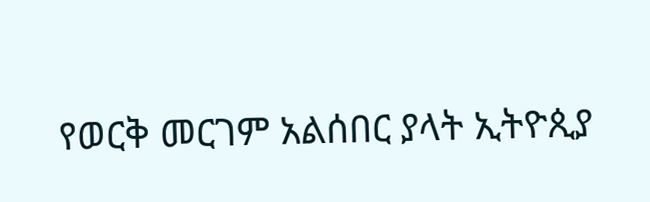የወርቅ መርገም አልሰበር ያላት ኢትዮጲያ